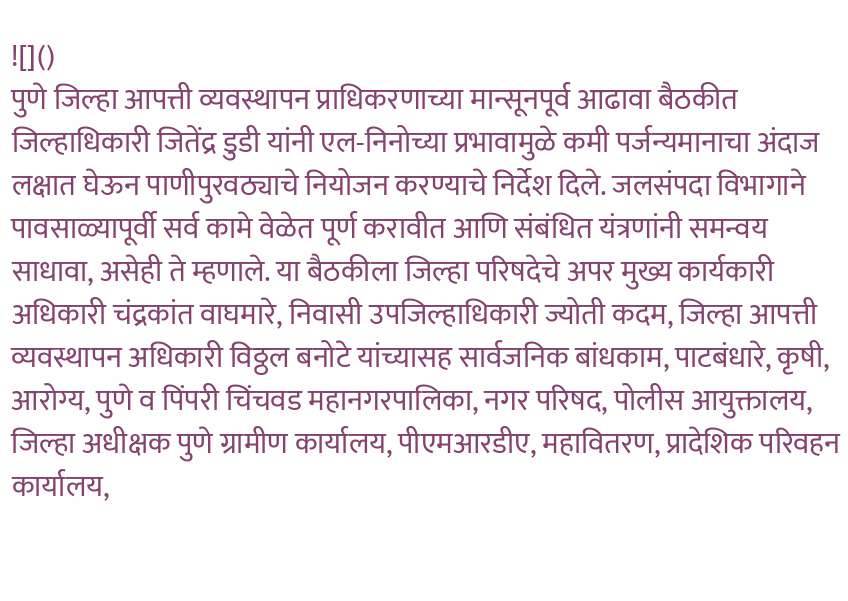![]()
पुणे जिल्हा आपत्ती व्यवस्थापन प्राधिकरणाच्या मान्सूनपूर्व आढावा बैठकीत जिल्हाधिकारी जितेंद्र डुडी यांनी एल-निनोच्या प्रभावामुळे कमी पर्जन्यमानाचा अंदाज लक्षात घेऊन पाणीपुरवठ्याचे नियोजन करण्याचे निर्देश दिले. जलसंपदा विभागाने पावसाळ्यापूर्वी सर्व कामे वेळेत पूर्ण करावीत आणि संबंधित यंत्रणांनी समन्वय साधावा, असेही ते म्हणाले. या बैठकीला जिल्हा परिषदेचे अपर मुख्य कार्यकारी अधिकारी चंद्रकांत वाघमारे, निवासी उपजिल्हाधिकारी ज्योती कदम, जिल्हा आपत्ती व्यवस्थापन अधिकारी विठ्ठल बनोटे यांच्यासह सार्वजनिक बांधकाम, पाटबंधारे, कृषी, आरोग्य, पुणे व पिंपरी चिंचवड महानगरपालिका, नगर परिषद, पोलीस आयुक्तालय, जिल्हा अधीक्षक पुणे ग्रामीण कार्यालय, पीएमआरडीए, महावितरण, प्रादेशिक परिवहन कार्यालय,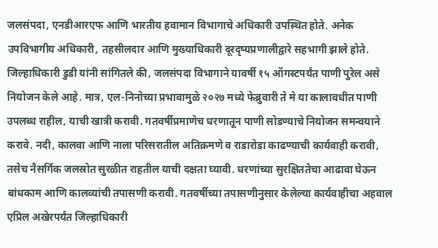जलसंपदा, एनडीआरएफ आणि भारतीय हवामान विभागाचे अधिकारी उपस्थित होते. अनेक उपविभागीय अधिकारी, तहसीलदार आणि मुख्याधिकारी दूरदृष्यप्रणालीद्वारे सहभागी झाले होते. जिल्हाधिकारी डुडी यांनी सांगितले की, जलसंपदा विभागाने यावर्षी १५ ऑगस्टपर्यंत पाणी पुरेल असे नियोजन केले आहे. मात्र, एल-निनोच्या प्रभावामुळे २०२७ मध्ये फेब्रुवारी ते मे या कालावधीत पाणी उपलब्ध राहील, याची खात्री करावी. गतवर्षीप्रमाणेच धरणातून पाणी सोडण्याचे नियोजन समन्वयाने करावे. नदी, कालवा आणि नाला परिसरातील अतिक्रमणे व राडारोडा काढण्याची कार्यवाही करावी, तसेच नैसर्गिक जलस्रोत सुरळीत राहतील याची दक्षता घ्यावी. धरणांच्या सुरक्षिततेचा आढावा घेऊन बांधकाम आणि कालव्यांची तपासणी करावी. गतवर्षीच्या तपासणीनुसार केलेल्या कार्यवाहीचा अहवाल एप्रिल अखेरपर्यंत जिल्हाधिकारी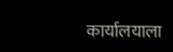कार्यालयाला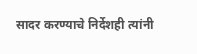सादर करण्याचे निर्देशही त्यांनी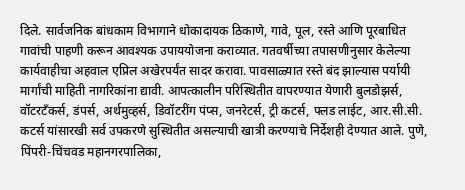दिले. सार्वजनिक बांधकाम विभागाने धोकादायक ठिकाणे, गावे, पूल, रस्ते आणि पूरबाधित गावांची पाहणी करून आवश्यक उपाययोजना कराव्यात. गतवर्षीच्या तपासणीनुसार केलेल्या कार्यवाहीचा अहवाल एप्रिल अखेरपर्यंत सादर करावा. पावसाळ्यात रस्ते बंद झाल्यास पर्यायी मार्गांची माहिती नागरिकांना द्यावी. आपत्कालीन परिस्थितीत वापरण्यात येणारी बुलडोझर्स, वॉटरटँकर्स, डंपर्स, अर्थमुव्हर्स, डिवॉटरींग पंप्स, जनरेटर्स, ट्री कटर्स, फ्लड लाईट, आर.सी.सी. कटर्स यांसारखी सर्व उपकरणे सुस्थितीत असल्याची खात्री करण्याचे निर्देशही देण्यात आले. पुणे, पिंपरी-चिंचवड महानगरपालिका,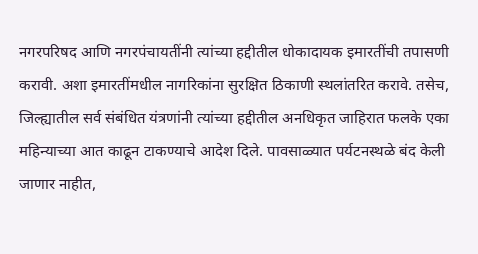नगरपरिषद आणि नगरपंचायतींनी त्यांच्या हद्दीतील धोकादायक इमारतींची तपासणी करावी. अशा इमारतींमधील नागरिकांना सुरक्षित ठिकाणी स्थलांतरित करावे. तसेच, जिल्ह्यातील सर्व संबंधित यंत्रणांनी त्यांच्या हद्दीतील अनधिकृत जाहिरात फलके एका महिन्याच्या आत काढून टाकण्याचे आदेश दिले. पावसाळ्यात पर्यटनस्थळे बंद केली जाणार नाहीत,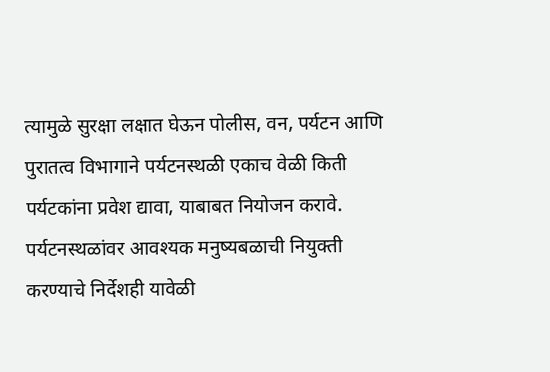त्यामुळे सुरक्षा लक्षात घेऊन पोलीस, वन, पर्यटन आणि पुरातत्व विभागाने पर्यटनस्थळी एकाच वेळी किती पर्यटकांना प्रवेश द्यावा, याबाबत नियोजन करावे. पर्यटनस्थळांवर आवश्यक मनुष्यबळाची नियुक्ती करण्याचे निर्देशही यावेळी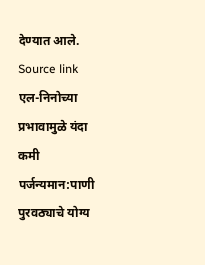देण्यात आले.
Source link
एल-निनोच्या प्रभावामुळे यंदा कमी पर्जन्यमान:पाणी पुरवठ्याचे योग्य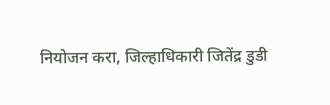नियोजन करा, जिल्हाधिकारी जितेंद्र डुडी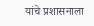यांचे प्रशासनाला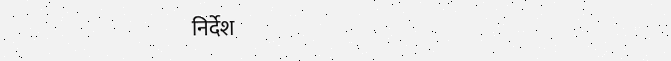निर्देश